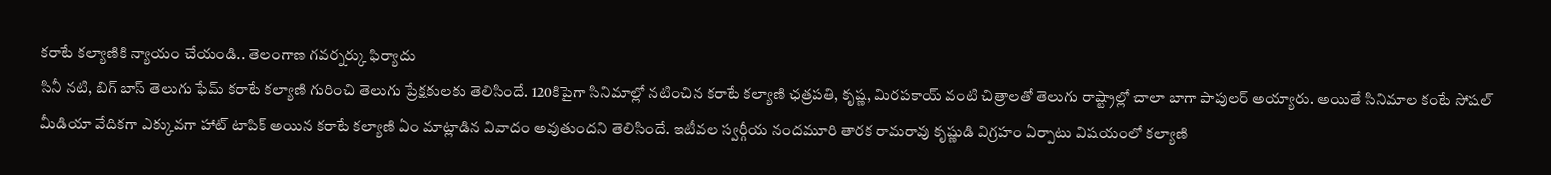కరాటే కల్యాణికి న్యాయం చేయండి.. తెలంగాణ గవర్నర్కు ఫిర్యాదు
సినీ నటి, బిగ్ బాస్ తెలుగు ఫేమ్ కరాటే కల్యాణి గురించి తెలుగు ప్రేక్షకులకు తెలిసిందే. 120కిపైగా సినిమాల్లో నటించిన కరాటే కల్యాణి ఛత్రపతి, కృష్ణ, మిరపకాయ్ వంటి చిత్రాలతో తెలుగు రాష్ట్రాల్లో చాలా బాగా పాపులర్ అయ్యారు. అయితే సినిమాల కంటే సోషల్ మీడియా వేదికగా ఎక్కువగా హాట్ టాపిక్ అయిన కరాటే కల్యాణి ఏం మాట్లాడిన వివాదం అవుతుందని తెలిసిందే. ఇటీవల స్వర్గీయ నందమూరి తారక రామరావు కృష్ణుడి విగ్రహం ఏర్పాటు విషయంలో కల్యాణి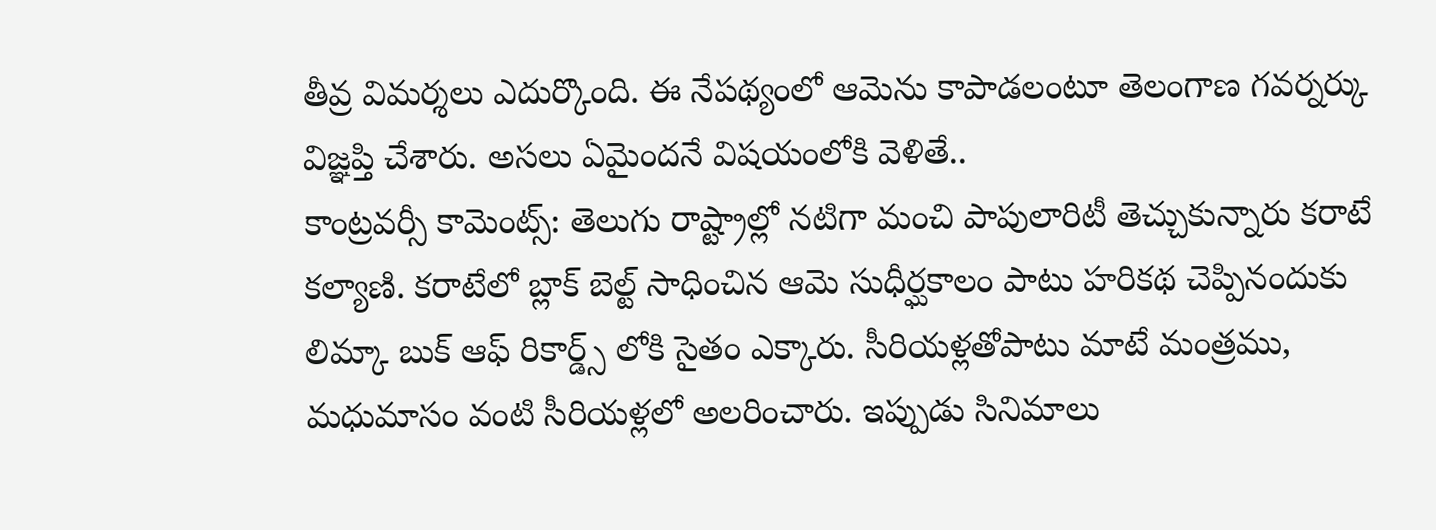తీవ్ర విమర్శలు ఎదుర్కొంది. ఈ నేపథ్యంలో ఆమెను కాపాడలంటూ తెలంగాణ గవర్నర్కు విజ్ఞప్తి చేశారు. అసలు ఏమైందనే విషయంలోకి వెళితే..
కాంట్రవర్సీ కామెంట్స్: తెలుగు రాష్ట్రాల్లో నటిగా మంచి పాపులారిటీ తెచ్చుకున్నారు కరాటే కల్యాణి. కరాటేలో బ్లాక్ బెల్ట్ సాధించిన ఆమె సుధీర్ఘకాలం పాటు హరికథ చెప్పినందుకు లిమ్కా బుక్ ఆఫ్ రికార్డ్స్ లోకి సైతం ఎక్కారు. సీరియళ్లతోపాటు మాటే మంత్రము, మధుమాసం వంటి సీరియళ్లలో అలరించారు. ఇప్పుడు సినిమాలు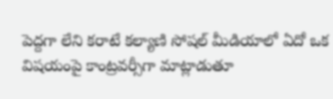పెద్దగా లేని కరాటే కల్యాణి సోషల్ మీడియాలో ఏదో ఒక విషయంపై కాంట్రవర్సీగా మాట్లాడుతూ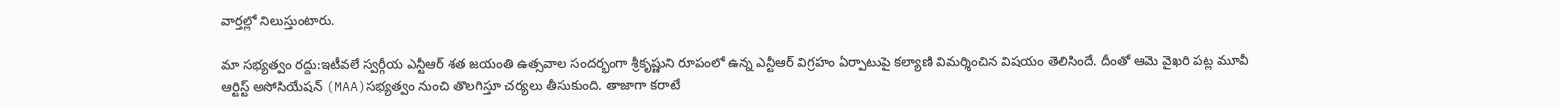వార్తల్లో నిలుస్తుంటారు.

మా సభ్యత్వం రద్దు:ఇటీవలే స్వర్గీయ ఎన్టీఆర్ శత జయంతి ఉత్సవాల సందర్భంగా శ్రీకృష్ణుని రూపంలో ఉన్న ఎన్టీఆర్ విగ్రహం ఏర్పాటుపై కల్యాణి విమర్శించిన విషయం తెలిసిందే. దీంతో ఆమె వైఖరి పట్ల మూవీ ఆర్టిస్ట్ అసోసియేషన్ (MAA)సభ్యత్వం నుంచి తొలగిస్తూ చర్యలు తీసుకుంది. తాజాగా కరాటే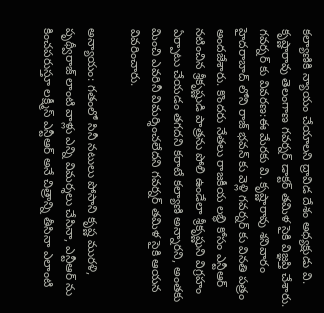కల్యాణికి న్యాయం చేయాలని ద్రావిడ దేశం అధ్యక్షుడు వి. కృష్ణారావు తెలంగాణ గవర్నర్ డాక్టర్ తమిళ సైకి విజ్ఞప్తి చేశారు.
గవర్నర్ కు వివరణ:ఈ మేరకు వి. కృష్ణారావు శనివారం హైదరాబాద్ లోని రాజ్ భవన్ కు వెళ్లి గవర్నర్ కు వినతి పత్రం అందజేశారు. కొందరు నేతలు రాజకీయ లబ్ధి కోసం ఎన్టీఆర్ నటించిన శ్రీకృష్ణుడి పాత్రను పోలి ఉండేలా శ్రీకృష్ణుని విగ్రహం ఏర్పాటు చేయడం తగదని కరాటే కల్యాణి అన్నారని, అంతకు మించి ఎవరినీ విమర్శించలేదని గవర్నర్ తమిళ సైకి ఆయన వివరించారు.

అన్యాయం: గతంలో సినీ నటులు పోసాని కృష్ణ మురళి, పృథ్వీరాజ్ లాంటి వాళ్లు ఎన్ని విమర్శలు చేసినా, ఎన్టీఆర్ ను కించపరుస్తూ లక్ష్మీస్ ఎన్టీఆర్ అనే చిత్రాన్ని తీసినా ఎలాంటి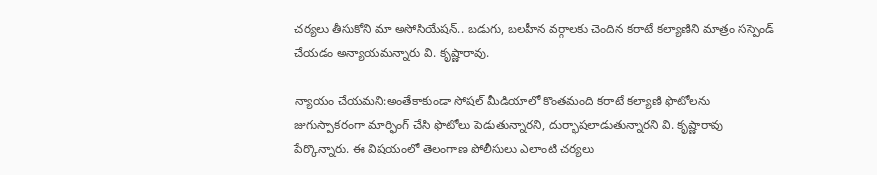చర్యలు తీసుకోని మా అసోసియేషన్.. బడుగు, బలహీన వర్గాలకు చెందిన కరాటే కల్యాణిని మాత్రం సస్పెండ్ చేయడం అన్యాయమన్నారు వి. కృష్ణారావు.

న్యాయం చేయమని:అంతేకాకుండా సోషల్ మీడియాలో కొంతమంది కరాటే కల్యాణి ఫొటోలను జుగుస్పాకరంగా మార్ఫింగ్ చేసి ఫొటోలు పెడుతున్నారని, దుర్భాషలాడుతున్నారని వి. కృష్ణారావు పేర్కొన్నారు. ఈ విషయంలో తెలంగాణ పోలీసులు ఎలాంటి చర్యలు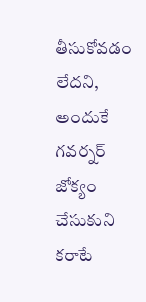తీసుకోవడం లేదని, అందుకే గవర్నర్ జోక్యం చేసుకుని కరాటే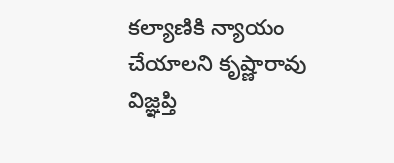కల్యాణికి న్యాయం చేయాలని కృష్ణారావు విజ్ఞప్తి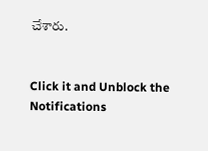చేశారు.


Click it and Unblock the Notifications